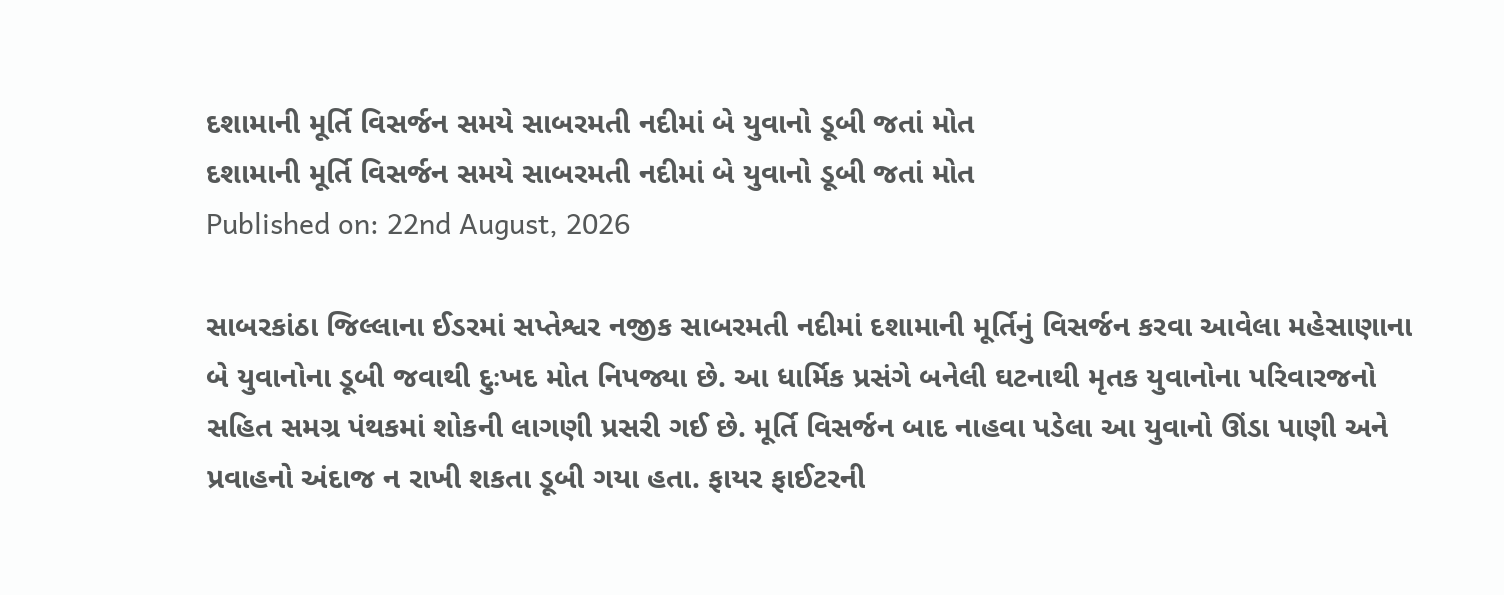દશામાની મૂર્તિ વિસર્જન સમયે સાબરમતી નદીમાં બે યુવાનો ડૂબી જતાં મોત
દશામાની મૂર્તિ વિસર્જન સમયે સાબરમતી નદીમાં બે યુવાનો ડૂબી જતાં મોત
Published on: 22nd August, 2026

સાબરકાંઠા જિલ્લાના ઈડરમાં સપ્તેશ્વર નજીક સાબરમતી નદીમાં દશામાની મૂર્તિનું વિસર્જન કરવા આવેલા મહેસાણાના બે યુવાનોના ડૂબી જવાથી દુઃખદ મોત નિપજ્યા છે. આ ધાર્મિક પ્રસંગે બનેલી ઘટનાથી મૃતક યુવાનોના પરિવારજનો સહિત સમગ્ર પંથકમાં શોકની લાગણી પ્રસરી ગઈ છે. મૂર્તિ વિસર્જન બાદ નાહવા પડેલા આ યુવાનો ઊંડા પાણી અને પ્રવાહનો અંદાજ ન રાખી શકતા ડૂબી ગયા હતા. ફાયર ફાઈટરની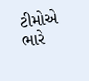ટીમોએ ભારે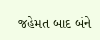જહેમત બાદ બંને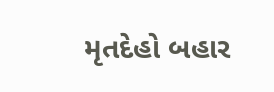મૃતદેહો બહાર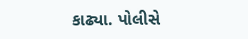કાઢ્યા. પોલીસે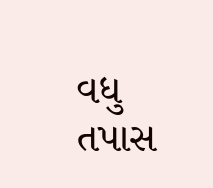વધુ તપાસ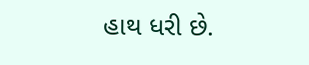હાથ ધરી છે.